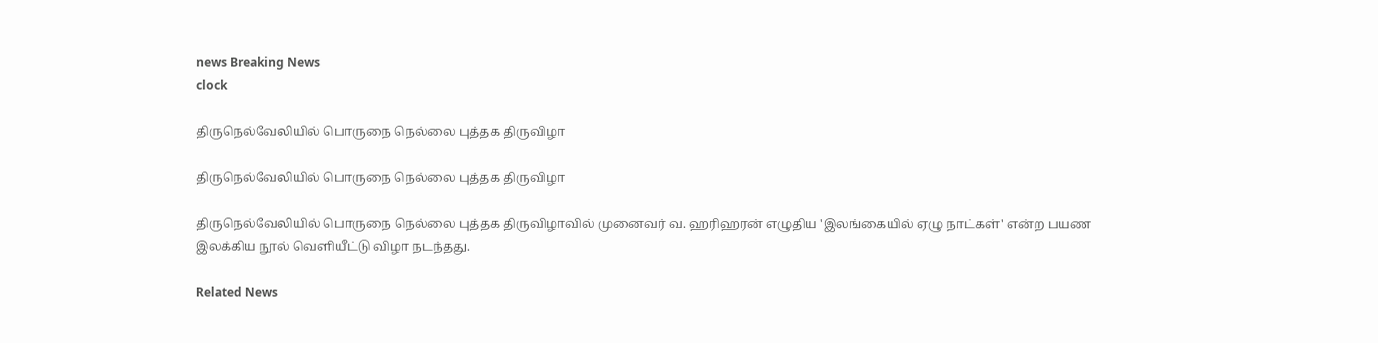news Breaking News
clock

திருநெல்வேலியில் பொருநை நெல்லை புத்தக திருவிழா

திருநெல்வேலியில் பொருநை நெல்லை புத்தக திருவிழா

திருநெல்வேலியில் பொருநை நெல்லை புத்தக திருவிழாவில் முனைவர் வ. ஹரிஹரன் எழுதிய 'இலங்கையில் ஏழு நாட்கள்' என்ற பயண இலக்கிய நூல் வெளியீட்டு விழா நடந்தது.

Related News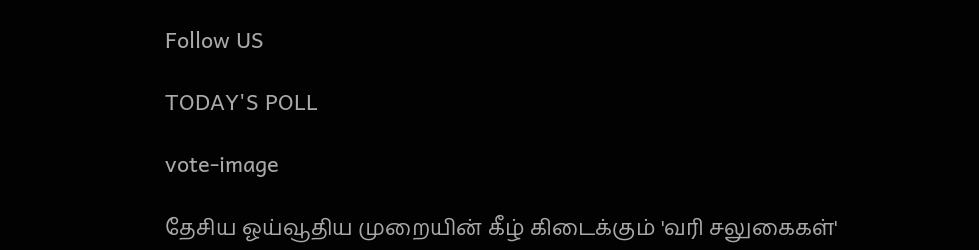Follow US

TODAY'S POLL

vote-image

தேசிய ஓய்வூதிய முறையின் கீழ் கிடைக்கும் 'வரி சலுகைகள்'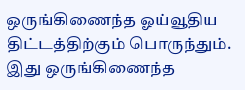ஒருங்கிணைந்த ஓய்வூதிய திட்டத்திற்கும் பொருந்தும். இது ஒருங்கிணைந்த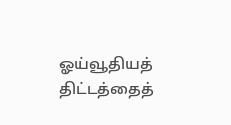ஓய்வூதியத் திட்டத்தைத்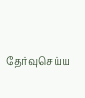தேர்வுசெய்ய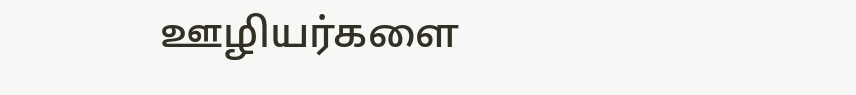ஊழியர்களை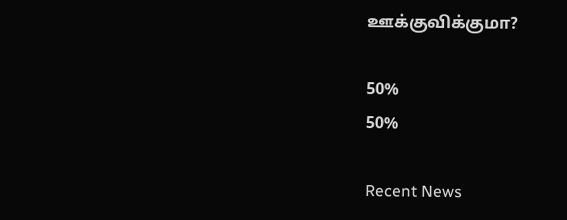ஊக்குவிக்குமா?

50%
50%

Recent News